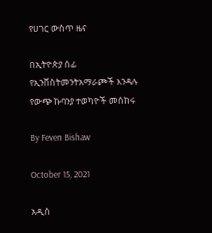የሀገር ውስጥ ዜና

በኢትዮጵያ ሰፊ የኢንቨስትመንትአማራጮች እንዳሉ የውጭ ኩባንያ ተወካዮች መሰከሩ

By Feven Bishaw

October 15, 2021

አዲስ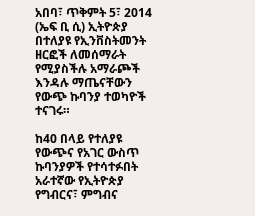አበባ፣ ጥቅምት 5፣ 2014 (ኤፍ ቢ ሲ) ኢትዮጵያ በተለያዩ የኢንቨስትመንት ዘርፎች ለመሰማራት የሚያስችሉ አማራጮች እንዳሉ ማጤናቸውን የውጭ ኩባንያ ተወካዮች ተናገሩ።

ከ40 በላይ የተለያዩ የውጭና የአገር ውስጥ ኩባንያዎች የተሳተፉበት አራተኛው የኢትዮጵያ የግብርና፣ ምግብና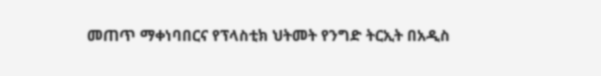መጠጥ ማቀነባበርና የፕላስቲክ ህትመት የንግድ ትርኢት በአዲስ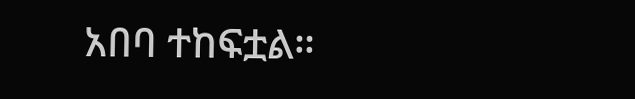አበባ ተከፍቷል።